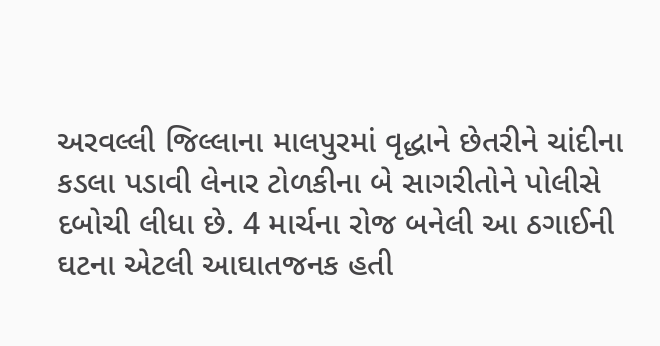અરવલ્લી જિલ્લાના માલપુરમાં વૃદ્ધાને છેતરીને ચાંદીના કડલા પડાવી લેનાર ટોળકીના બે સાગરીતોને પોલીસે દબોચી લીધા છે. 4 માર્ચના રોજ બનેલી આ ઠગાઈની ઘટના એટલી આઘાતજનક હતી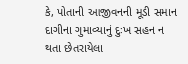કે, પોતાની આજીવનની મૂડી સમાન દાગીના ગુમાવ્યાનું દુઃખ સહન ન થતા છેતરાયેલા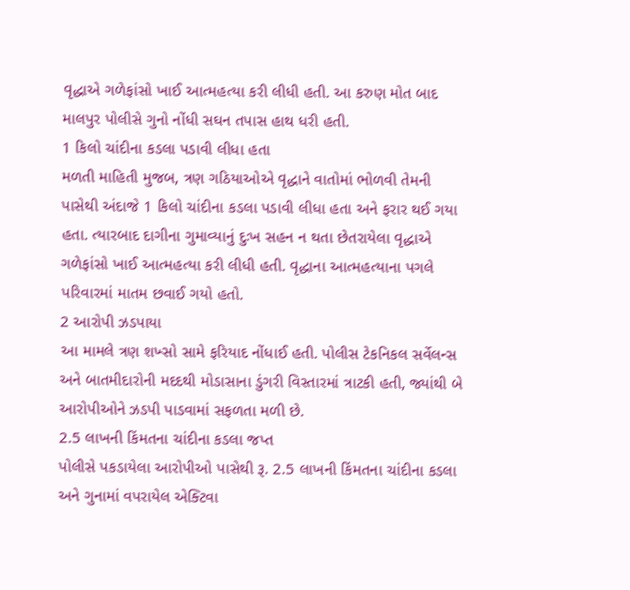વૃદ્ધાએ ગળેફાંસો ખાઈ આત્મહત્યા કરી લીધી હતી. આ કરુણ મોત બાદ માલપુર પોલીસે ગુનો નોંધી સઘન તપાસ હાથ ધરી હતી.
1 કિલો ચાંદીના કડલા પડાવી લીધા હતા
મળતી માહિતી મુજબ, ત્રણ ગઠિયાઓએ વૃદ્ધાને વાતોમાં ભોળવી તેમની પાસેથી અંદાજે 1 કિલો ચાંદીના કડલા પડાવી લીધા હતા અને ફરાર થઈ ગયા હતા. ત્યારબાદ દાગીના ગુમાવ્યાનું દુઃખ સહન ન થતા છેતરાયેલા વૃદ્ધાએ ગળેફાંસો ખાઈ આત્મહત્યા કરી લીધી હતી. વૃદ્ધાના આત્મહત્યાના પગલે પરિવારમાં માતમ છવાઈ ગયો હતો.
2 આરોપી ઝડપાયા
આ મામલે ત્રણ શખ્સો સામે ફરિયાદ નોંધાઈ હતી. પોલીસ ટેકનિકલ સર્વેલન્સ અને બાતમીદારોની મદદથી મોડાસાના ડુંગરી વિસ્તારમાં ત્રાટકી હતી, જ્યાંથી બે આરોપીઓને ઝડપી પાડવામાં સફળતા મળી છે.
2.5 લાખની કિંમતના ચાંદીના કડલા જપ્ત
પોલીસે પકડાયેલા આરોપીઓ પાસેથી રૂ. 2.5 લાખની કિંમતના ચાંદીના કડલા અને ગુનામાં વપરાયેલ એક્ટિવા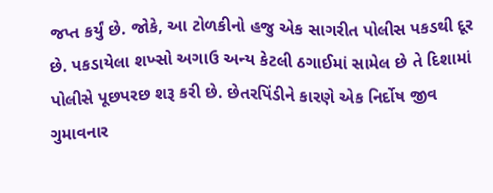જપ્ત કર્યું છે. જોકે, આ ટોળકીનો હજુ એક સાગરીત પોલીસ પકડથી દૂર છે. પકડાયેલા શખ્સો અગાઉ અન્ય કેટલી ઠગાઈમાં સામેલ છે તે દિશામાં પોલીસે પૂછપરછ શરૂ કરી છે. છેતરપિંડીને કારણે એક નિર્દોષ જીવ ગુમાવનાર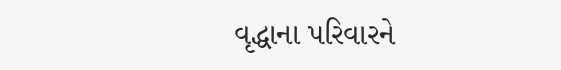વૃદ્ધાના પરિવારને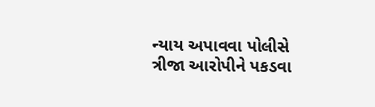ન્યાય અપાવવા પોલીસે ત્રીજા આરોપીને પકડવા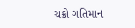ચક્રો ગતિમાન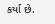કર્યા છે.